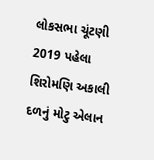લોકસભા ચૂંટણી 2019 પહેલા શિરોમણિ અકાલી દળનું મોટુ એલાન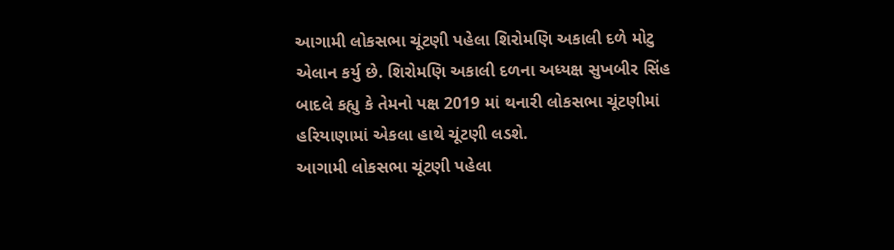આગામી લોકસભા ચૂંટણી પહેલા શિરોમણિ અકાલી દળે મોટુ એલાન કર્યુ છે. શિરોમણિ અકાલી દળના અધ્યક્ષ સુખબીર સિંહ બાદલે કહ્યુ કે તેમનો પક્ષ 2019 માં થનારી લોકસભા ચૂંટણીમાં હરિયાણામાં એકલા હાથે ચૂંટણી લડશે.
આગામી લોકસભા ચૂંટણી પહેલા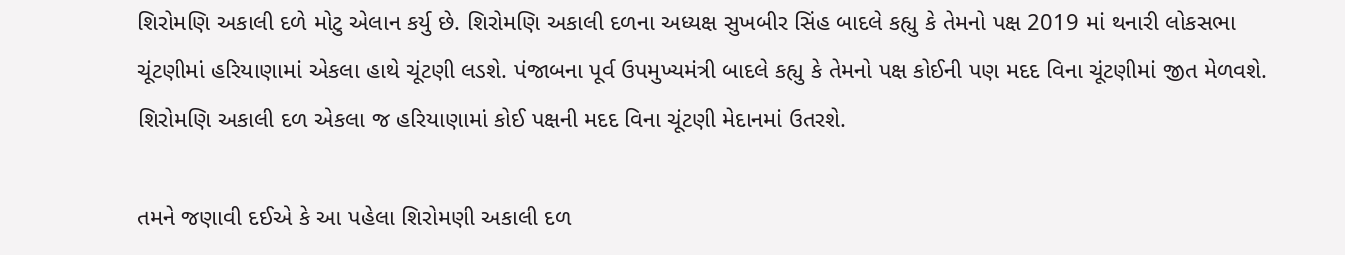શિરોમણિ અકાલી દળે મોટુ એલાન કર્યુ છે. શિરોમણિ અકાલી દળના અધ્યક્ષ સુખબીર સિંહ બાદલે કહ્યુ કે તેમનો પક્ષ 2019 માં થનારી લોકસભા ચૂંટણીમાં હરિયાણામાં એકલા હાથે ચૂંટણી લડશે. પંજાબના પૂર્વ ઉપમુખ્યમંત્રી બાદલે કહ્યુ કે તેમનો પક્ષ કોઈની પણ મદદ વિના ચૂંટણીમાં જીત મેળવશે. શિરોમણિ અકાલી દળ એકલા જ હરિયાણામાં કોઈ પક્ષની મદદ વિના ચૂંટણી મેદાનમાં ઉતરશે.

તમને જણાવી દઈએ કે આ પહેલા શિરોમણી અકાલી દળ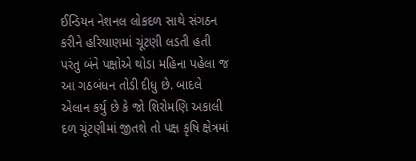ઈન્ડિયન નેશનલ લોકદળ સાથે સંગઠન કરીને હરિયાણમાં ચૂંટણી લડતી હતી પરંતુ બંને પક્ષોએ થોડા મહિના પહેલા જ આ ગઠબંધન તોડી દીધુ છે. બાદલે એલાન કર્યુ છે કે જો શિરોમણિ અકાલી દળ ચૂંટણીમાં જીતશે તો પક્ષ કૃષિ ક્ષેત્રમાં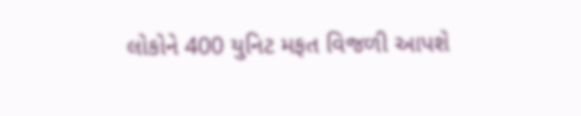લોકોને 400 યુનિટ મફત વિજળી આપશે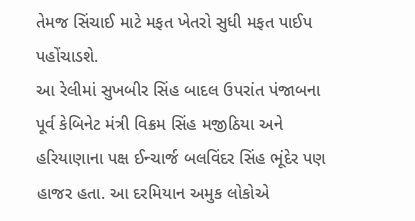તેમજ સિંચાઈ માટે મફત ખેતરો સુધી મફત પાઈપ પહોંચાડશે.
આ રેલીમાં સુખબીર સિંહ બાદલ ઉપરાંત પંજાબના પૂર્વ કેબિનેટ મંત્રી વિક્રમ સિંહ મજીઠિયા અને હરિયાણાના પક્ષ ઈન્ચાર્જ બલવિંદર સિંહ ભૂંદેર પણ હાજર હતા. આ દરમિયાન અમુક લોકોએ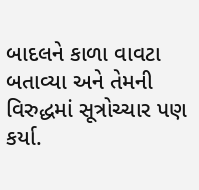બાદલને કાળા વાવટા બતાવ્યા અને તેમની વિરુદ્ધમાં સૂત્રોચ્ચાર પણ કર્યા.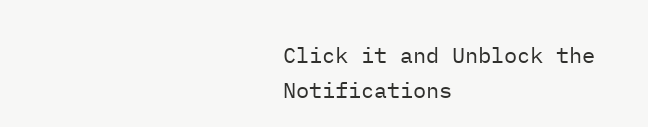Click it and Unblock the Notifications